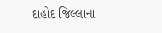દાહોદ જિલ્લાના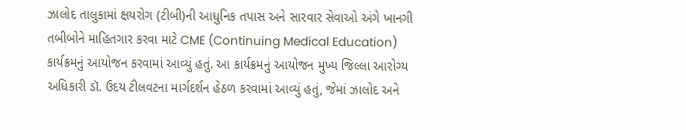ઝાલોદ તાલુકામાં ક્ષયરોગ (ટીબી)ની આધુનિક તપાસ અને સારવાર સેવાઓ અંગે ખાનગી તબીબોને માહિતગાર કરવા માટે CME (Continuing Medical Education) કાર્યક્રમનું આયોજન કરવામાં આવ્યું હતું. આ કાર્યક્રમનું આયોજન મુખ્ય જિલ્લા આરોગ્ય અધિકારી ડૉ. ઉદય ટીલવટના માર્ગદર્શન હેઠળ કરવામાં આવ્યું હતું, જેમાં ઝાલોદ અને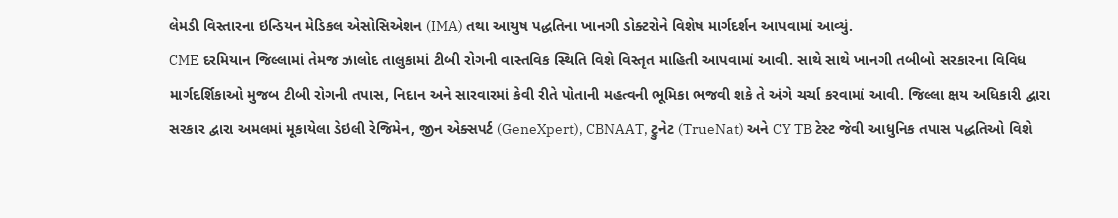લેમડી વિસ્તારના ઇન્ડિયન મેડિકલ એસોસિએશન (IMA) તથા આયુષ પદ્ધતિના ખાનગી ડોક્ટરોને વિશેષ માર્ગદર્શન આપવામાં આવ્યું.
CME દરમિયાન જિલ્લામાં તેમજ ઝાલોદ તાલુકામાં ટીબી રોગની વાસ્તવિક સ્થિતિ વિશે વિસ્તૃત માહિતી આપવામાં આવી. સાથે સાથે ખાનગી તબીબો સરકારના વિવિધ માર્ગદર્શિકાઓ મુજબ ટીબી રોગની તપાસ, નિદાન અને સારવારમાં કેવી રીતે પોતાની મહત્વની ભૂમિકા ભજવી શકે તે અંગે ચર્ચા કરવામાં આવી. જિલ્લા ક્ષય અધિકારી દ્વારા સરકાર દ્વારા અમલમાં મૂકાયેલા ડેઇલી રેજિમેન, જીન એક્સપર્ટ (GeneXpert), CBNAAT, ટ્રુનેટ (TrueNat) અને CY TB ટેસ્ટ જેવી આધુનિક તપાસ પદ્ધતિઓ વિશે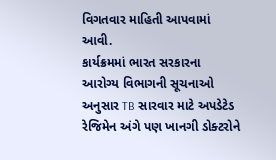વિગતવાર માહિતી આપવામાં આવી.
કાર્યક્રમમાં ભારત સરકારના આરોગ્ય વિભાગની સૂચનાઓ અનુસાર TB સારવાર માટે અપડેટેડ રેજિમેન અંગે પણ ખાનગી ડોક્ટરોને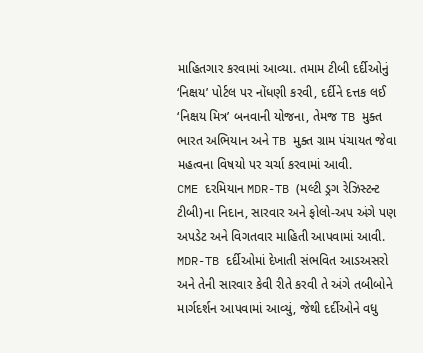માહિતગાર કરવામાં આવ્યા. તમામ ટીબી દર્દીઓનું ‘નિક્ષય’ પોર્ટલ પર નોંધણી કરવી, દર્દીને દત્તક લઈ ‘નિક્ષય મિત્ર’ બનવાની યોજના, તેમજ TB મુક્ત ભારત અભિયાન અને TB મુક્ત ગ્રામ પંચાયત જેવા મહત્વના વિષયો પર ચર્ચા કરવામાં આવી.
CME દરમિયાન MDR-TB (મલ્ટી ડ્રગ રેઝિસ્ટન્ટ ટીબી)ના નિદાન, સારવાર અને ફોલો-અપ અંગે પણ અપડેટ અને વિગતવાર માહિતી આપવામાં આવી. MDR-TB દર્દીઓમાં દેખાતી સંભવિત આડઅસરો અને તેની સારવાર કેવી રીતે કરવી તે અંગે તબીબોને માર્ગદર્શન આપવામાં આવ્યું, જેથી દર્દીઓને વધુ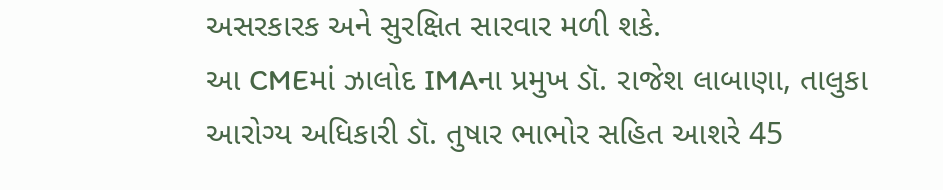અસરકારક અને સુરક્ષિત સારવાર મળી શકે.
આ CMEમાં ઝાલોદ IMAના પ્રમુખ ડૉ. રાજેશ લાબાણા, તાલુકા આરોગ્ય અધિકારી ડૉ. તુષાર ભાભોર સહિત આશરે 45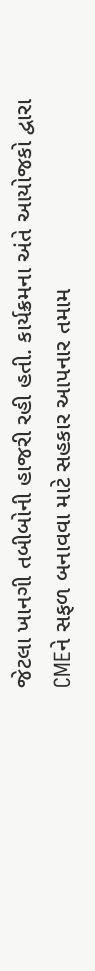જેટલા ખાનગી તબીબોની હાજરી રહી હતી. કાર્યક્રમના અંતે આયોજકો દ્વારા CMEને સફળ બનાવવા માટે સહકાર આપનાર તમામ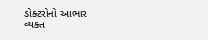ડોક્ટરોનો આભાર વ્યક્ત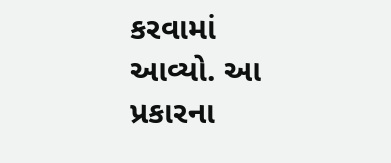કરવામાં આવ્યો. આ પ્રકારના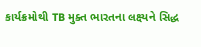કાર્યક્રમોથી TB મુક્ત ભારતના લક્ષ્યને સિદ્ધ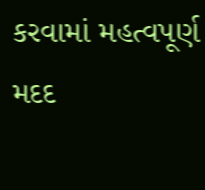કરવામાં મહત્વપૂર્ણ મદદ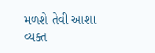મળશે તેવી આશા વ્યક્ત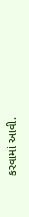કરવામાં આવી.